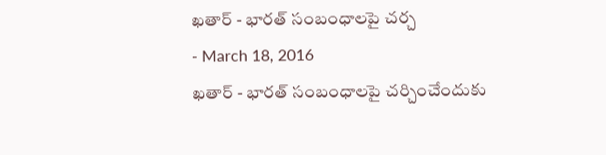ఖతార్ - భారత్ సంబంధాలపై చర్చ
- March 18, 2016
ఖతార్ - భారత్ సంబంధాలపై చర్చించేందుకు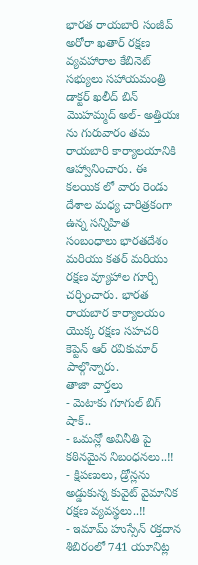భారత రాయబారి సంజీవ్ అరోరా ఖతార్ రక్షణ వ్యవహారాల కేబినెట్ సభ్యులు సహాయమంత్రి డాక్టర్ ఖలీద్ బిన్ మొహమ్మద్ అల్- అత్తియః ను గురువారం తమ రాయబారి కార్యాలయానికి ఆహ్వానించారు. ఈ కలయిక లో వారు రెండు దేశాల మధ్య చారిత్రకంగా ఉన్న సన్నిహిత సంబంధాలు భారతదేశం మరియు కతర్ మరియు రక్షణ వ్యూహాల గూర్చి చర్చించారు. భారత రాయబార కార్యాలయం యొక్క రక్షణ సహచరి కెప్టెన్ ఆర్ రవికుమార్ పాల్గొన్నారు.
తాజా వార్తలు
- మెటాకు గూగుల్ బిగ్ షాక్..
- ఒమన్లో అవినీతి పై కఠినమైన నిబంధనలు..!!
- క్షిపణులు, డ్రోన్లను అడ్డుకున్న కువైట్ వైమానిక రక్షణ వ్యవస్థలు..!!
- ఇమామ్ హుస్సేన్ రక్తదాన శిబిరంలో 741 యూనిట్ల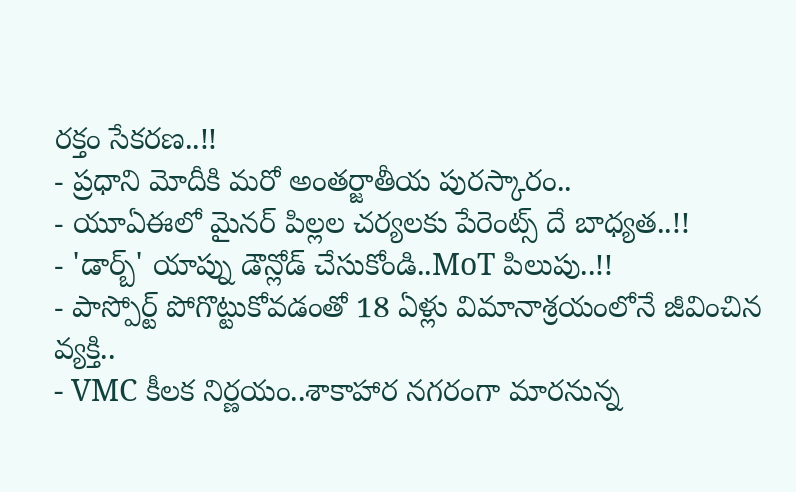రక్తం సేకరణ..!!
- ప్రధాని మోదీకి మరో అంతర్జాతీయ పురస్కారం..
- యూఏఈలో మైనర్ పిల్లల చర్యలకు పేరెంట్స్ దే బాధ్యత..!!
- 'డార్బ్' యాప్ను డౌన్లోడ్ చేసుకోండి..MoT పిలుపు..!!
- పాస్పోర్ట్ పోగొట్టుకోవడంతో 18 ఏళ్లు విమానాశ్రయంలోనే జీవించిన వ్యక్తి..
- VMC కీలక నిర్ణయం..శాకాహార నగరంగా మారనున్న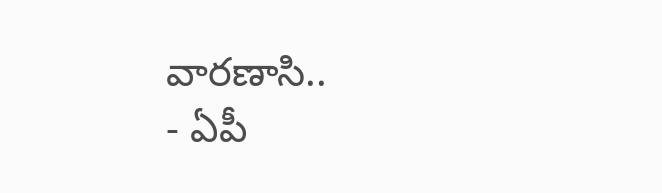వారణాసి..
- ఏపీ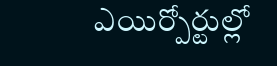ఎయిర్పోర్టుల్లో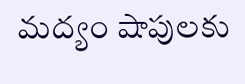మద్యం షాపులకు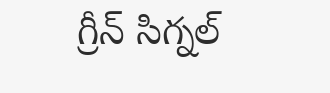గ్రీన్ సిగ్నల్